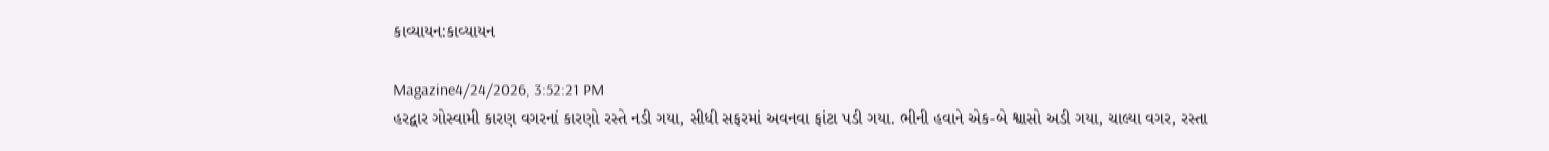કાવ્યાયન:કાવ્યાયન

Magazine4/24/2026, 3:52:21 PM
હરદ્વાર ગોસ્વામી કારણ વગરનાં કારણો રસ્તે નડી ગયા, સીધી સફરમાં અવનવા ફાંટા પડી ગયા. ભીની હવાને એક-બે શ્વાસો અડી ગયા, ચાલ્યા વગર, રસ્તા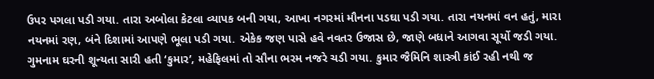ઉપર પગલા પડી ગયા. તારા અબોલા કેટલા વ્યાપક બની ગયા, આખા નગરમાં મૌનના પડઘા પડી ગયા. તારા નયનમાં વન હતું, મારા નયનમાં રણ, બંને દિશામાં આપણે ભૂલા પડી ગયા. એકેક જણ પાસે હવે નવતર ઉજાસ છે, જાણે બધાને આગવા સૂર્યો જડી ગયા. ગુમનામ ઘરની શૂન્યતા સારી હતી ‘કુમાર’, મહેફિલમાં તો સૌના ભરમ નજરે ચડી ગયા. કુમાર જૈમિનિ શાસ્ત્રી કાંઈ રહી નથી જ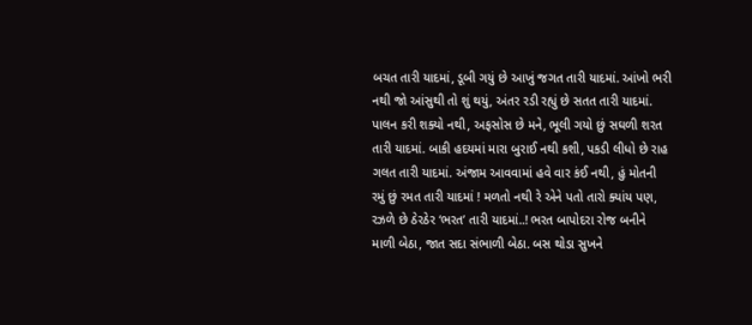બચત તારી યાદમાં, ડૂબી ગયું છે આખું જગત તારી યાદમાં. આંખો ભરી નથી જો આંસુથી તો શું થયું, અંતર રડી રહ્યું છે સતત તારી યાદમાં. પાલન કરી શક્યો નથી, અફસોસ છે મને, ભૂલી ગયો છું સઘળી શરત તારી યાદમાં. બાકી હદયમાં મારા બુરાઈ નથી કશી, પકડી લીધો છે રાહ ગલત તારી યાદમાં. અંજામ આવવામાં હવે વાર કંઈ નથી, હું મોતની રમું છું રમત તારી યાદમાં ! મળતો નથી રે એને પતો તારો ક્યાંય પણ, રઝળે છે ઠેરઠેર ‘ભરત’ તારી યાદમાં..! ભરત બાપોદરા રોજ બનીને માળી બેઠા, જાત સદા સંભાળી બેઠા. બસ થોડા સુખને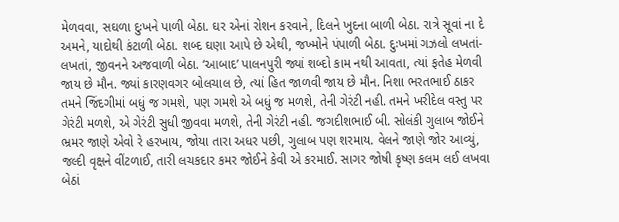મેળવવા, સઘળા દુઃખને પાળી બેઠા. ઘર એનાં રોશન કરવાને, દિલને ખુદના બાળી બેઠા. રાત્રે સૂવાં ના દે અમને, યાદોથી કંટાળી બેઠા. શબ્દ ઘણા આપે છે એથી, જખ્મોને પંપાળી બેઠા. દુઃખમાં ગઝલો લખતાં-લખતાં, જીવનને અજવાળી બેઠા. ‘આબાદ’ પાલનપુરી જ્યાં શબ્દો કામ નથી આવતા, ત્યાં ફતેહ મેળવી જાય છે મૌન. જ્યાં કારણવગર બોલચાલ છે, ત્યાં હિત જાળવી જાય છે મૌન. નિશા ભરતભાઈ ઠાકર તમને જિંદગીમાં બધું જ ગમશે, પણ ગમશે એ બધું જ મળશે, તેની ગેરંટી નહી. તમને ખરીદેલ વસ્તુ પર ગેરંટી મળશે, એ ગેરંટી સુધી જીવવા મળશે, તેની ગેરંટી નહી. જગદીશભાઈ બી. સોલંકી ગુલાબ જોઈને ભ્રમર જાણે એવો રે હરખાય, જોયા તારા અધર પછી, ગુલાબ પણ શરમાય. વેલને જાણે જોર આવ્યું, જલ્દી વૃક્ષને વીંટળાઈ, તારી લચકદાર કમર જોઈને કેવી એ કરમાઈ. સાગર જોષી કૃષ્ણ કલમ લઈ લખવા બેઠાં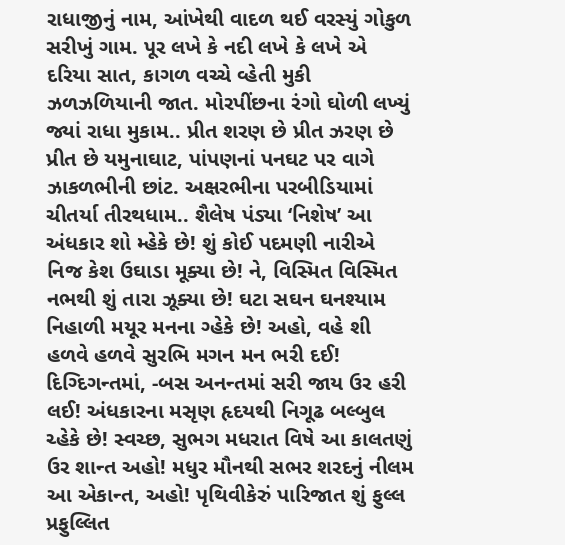રાધાજીનું નામ, આંખેથી વાદળ થઈ વરસ્યું ગોકુળ સરીખું ગામ. પૂર લખે કે નદી લખે કે લખે એ દરિયા સાત, કાગળ વચ્ચે વ્હેતી મુકી ઝળઝળિયાની જાત. મોરપીંછના રંગો ઘોળી લખ્યું જ્યાં રાધા મુકામ.. પ્રીત શરણ છે પ્રીત ઝરણ છે પ્રીત છે યમુનાઘાટ, પાંપણનાં પનઘટ પર વાગે ઝાકળભીની છાંટ. અક્ષરભીના પરબીડિયામાં ચીતર્યા તીરથધામ.. શૈલેષ પંડ્યા ‘નિશેષ’ આ અંધકાર શો મ્હેકે છે! શું કોઈ પદમણી નારીએ નિજ કેશ ઉઘાડા મૂક્યા છે! ને, વિસ્મિત વિસ્મિત નભથી શું તારા ઝૂક્યા છે! ઘટા સઘન ઘનશ્યામ નિહાળી મયૂર મનના ગ્હેકે છે! અહો, વહે શી હળવે હળવે સુરભિ મગન મન ભરી દઈ! દિગ્દિગન્તમાં, -બસ અનન્તમાં સરી જાય ઉર હરી લઈ! અંધકારના મસૃણ હૃદયથી નિગૂઢ બલ્બુલ ચ્હેકે છે! સ્વચ્છ, સુભગ મધરાત વિષે આ કાલતણું ઉર શાન્ત અહો! મધુર મૌનથી સભર શરદનું નીલમ આ એકાન્ત, અહો! પૃથિવીકેરું પારિજાત શું ફુલ્લ પ્રફુલ્લિત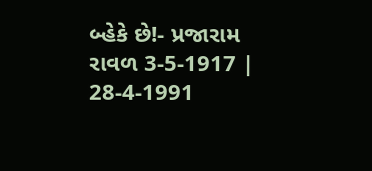બ્હેકે છે!- પ્રજારામ રાવળ 3-5-1917 | 28-4-1991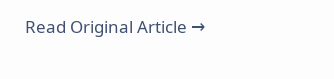Read Original Article →